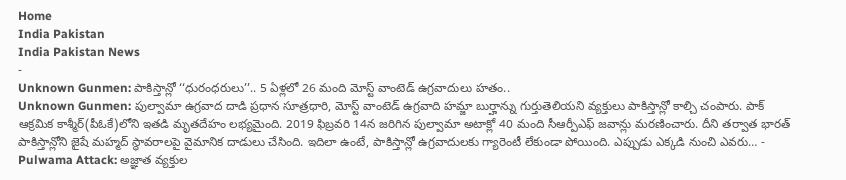Home
India Pakistan
India Pakistan News
-
Unknown Gunmen: పాకిస్తాన్లో ‘‘ధురంధరులు’’.. 5 ఏళ్లలో 26 మంది మోస్ట్ వాంటెడ్ ఉగ్రవాదులు హతం..
Unknown Gunmen: పుల్వామా ఉగ్రవాద దాడి ప్రధాన సూత్రధారి, మోస్ట్ వాంటెడ్ ఉగ్రవాది హమ్జా బుర్హాన్ను గుర్తుతెలియని వ్యక్తులు పాకిస్తాన్లో కాల్చి చంపారు. పాక్ ఆక్రమిక కాశ్మీర్(పీఓకే)లోని ఇతడి మృతదేహం లభ్యమైంది. 2019 ఫిబ్రవరి 14న జరిగిన పుల్వామా అటాక్లో 40 మంది సీఆర్పీఎఫ్ జవాన్లు మరణించారు. దీని తర్వాత భారత్ పాకిస్తాన్లోని జైషే మహ్మద్ స్థావరాలపై వైమానిక దాడులు చేసింది. ఇదిలా ఉంటే, పాకిస్తాన్లో ఉగ్రవాదులకు గ్యారెంటీ లేకుండా పోయింది. ఎప్పుడు ఎక్కడి నుంచి ఎవరు… -
Pulwama Attack: అజ్ఞాత వ్యక్తుల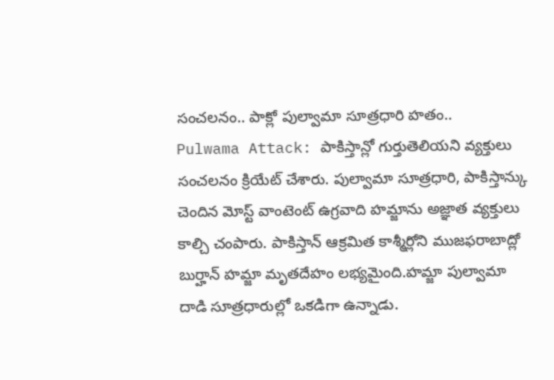సంచలనం.. పాక్లో పుల్వామా సూత్రధారి హతం..
Pulwama Attack: పాకిస్తాన్లో గుర్తుతెలియని వ్యక్తులు సంచలనం క్రియేట్ చేశారు. పుల్వామా సూత్రధారి, పాకిస్తాన్కు చెందిన మోస్ట్ వాంటెంట్ ఉగ్రవాది హమ్జాను అజ్ఞాత వ్యక్తులు కాల్చి చంపారు. పాకిస్తాన్ ఆక్రమిత కాశ్మీర్లోని ముజఫరాబాద్లో బుర్హాన్ హమ్జా మృతదేహం లభ్యమైంది.హమ్జా పుల్వామా దాడి సూత్రధారుల్లో ఒకడిగా ఉన్నాడు.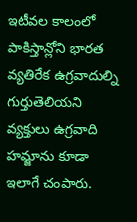ఇటీవల కాలంలో పాకిస్తాన్లోని భారత వ్యతిరేక ఉగ్రవాదుల్ని గుర్తుతెలియని వ్యక్తులు ఉగ్రవాది హమ్జాను కూడా ఇలాగే చంపారు.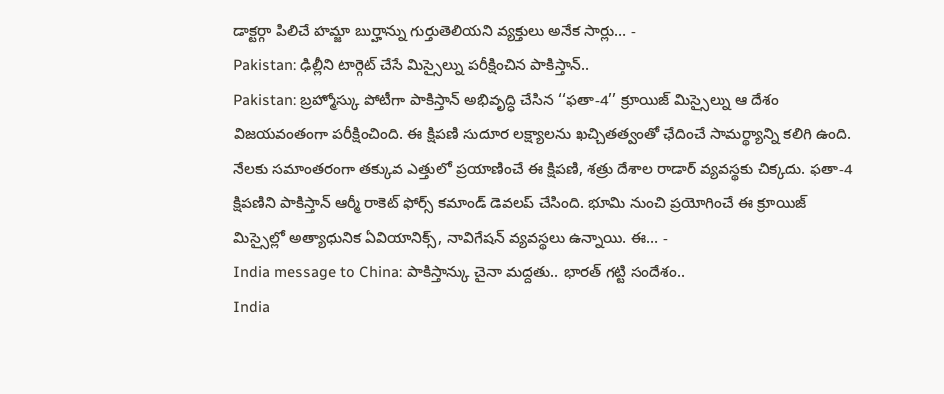డాక్టర్గా పిలిచే హమ్జా బుర్హాన్ను గుర్తుతెలియని వ్యక్తులు అనేక సార్లు… -
Pakistan: ఢిల్లీని టార్గెట్ చేసే మిస్సైల్ను పరీక్షించిన పాకిస్తాన్..
Pakistan: బ్రహ్మోస్కు పోటీగా పాకిస్తాన్ అభివృద్ధి చేసిన ‘‘ఫతా-4’’ క్రూయిజ్ మిస్సైల్ను ఆ దేశం విజయవంతంగా పరీక్షించింది. ఈ క్షిపణి సుదూర లక్ష్యాలను ఖచ్చితత్వంతో ఛేదించే సామర్థ్యాన్ని కలిగి ఉంది. నేలకు సమాంతరంగా తక్కువ ఎత్తులో ప్రయాణించే ఈ క్షిపణి, శత్రు దేశాల రాడార్ వ్యవస్థకు చిక్కదు. ఫతా-4 క్షిపణిని పాకిస్తాన్ ఆర్మీ రాకెట్ ఫోర్స్ కమాండ్ డెవలప్ చేసింది. భూమి నుంచి ప్రయోగించే ఈ క్రూయిజ్ మిస్సైల్లో అత్యాధునిక ఏవియానిక్స్, నావిగేషన్ వ్యవస్థలు ఉన్నాయి. ఈ… -
India message to China: పాకిస్తాన్కు చైనా మద్దతు.. భారత్ గట్టి సందేశం..
India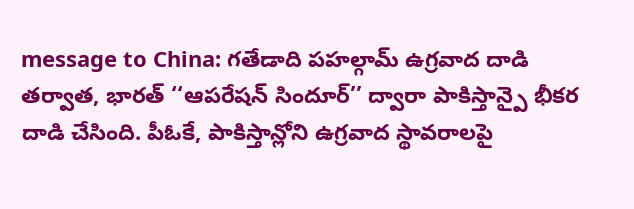message to China: గతేడాది పహల్గామ్ ఉగ్రవాద దాడి తర్వాత, భారత్ ‘‘ఆపరేషన్ సిందూర్’’ ద్వారా పాకిస్తాన్పై భీకర దాడి చేసింది. పీఓకే, పాకిస్తాన్లోని ఉగ్రవాద స్థావరాలపై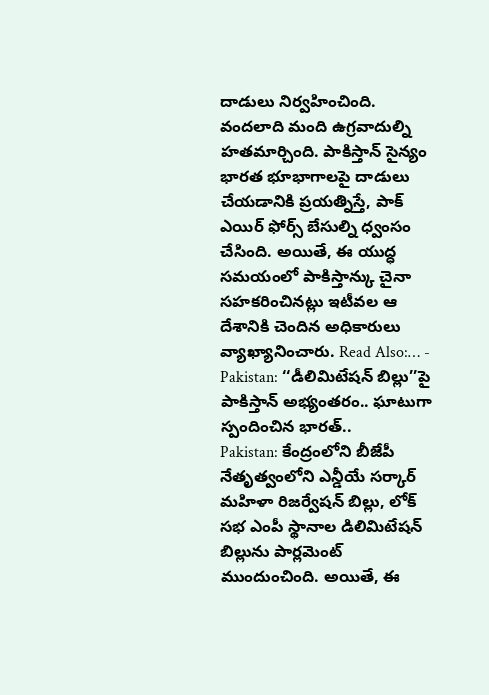దాడులు నిర్వహించింది. వందలాది మంది ఉగ్రవాదుల్ని హతమార్చింది. పాకిస్తాన్ సైన్యం భారత భూభాగాలపై దాడులు చేయడానికి ప్రయత్నిస్తే, పాక్ ఎయిర్ ఫోర్స్ బేసుల్ని ధ్వంసం చేసింది. అయితే, ఈ యుద్ధ సమయంలో పాకిస్తాన్కు చైనా సహకరించినట్లు ఇటీవల ఆ దేశానికి చెందిన అధికారులు వ్యాఖ్యానించారు. Read Also:… -
Pakistan: ‘‘డీలిమిటేషన్ బిల్లు’’పై పాకిస్తాన్ అభ్యంతరం.. ఘాటుగా స్పందించిన భారత్..
Pakistan: కేంద్రంలోని బీజేపీ నేతృత్వంలోని ఎన్డీయే సర్కార్ మహిళా రిజర్వేషన్ బిల్లు, లోక్ సభ ఎంపీ స్థానాల డిలిమిటేషన్ బిల్లును పార్లమెంట్ ముందుంచింది. అయితే, ఈ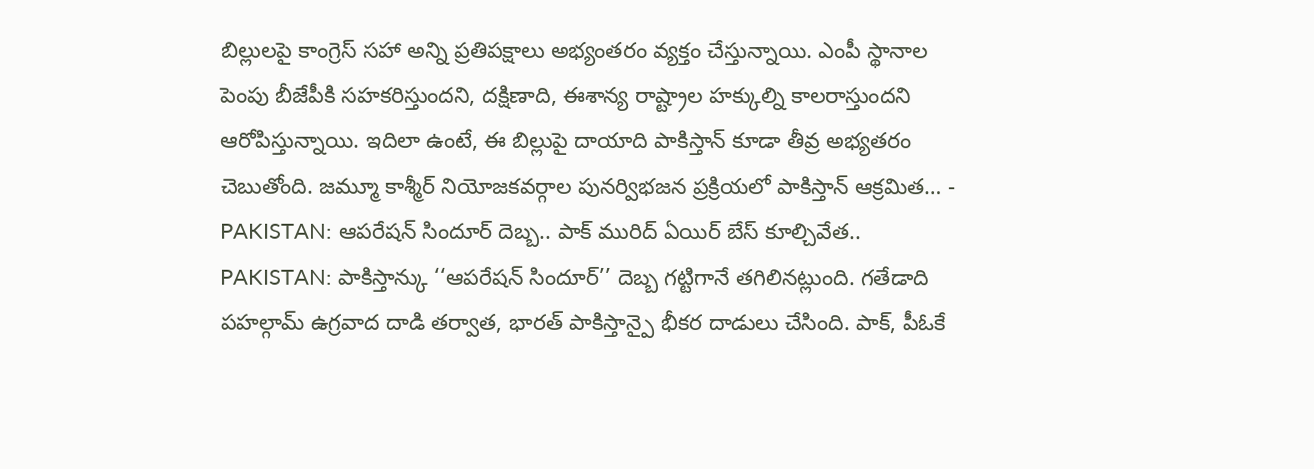బిల్లులపై కాంగ్రెస్ సహా అన్ని ప్రతిపక్షాలు అభ్యంతరం వ్యక్తం చేస్తున్నాయి. ఎంపీ స్థానాల పెంపు బీజేపీకి సహకరిస్తుందని, దక్షిణాది, ఈశాన్య రాష్ట్రాల హక్కుల్ని కాలరాస్తుందని ఆరోపిస్తున్నాయి. ఇదిలా ఉంటే, ఈ బిల్లుపై దాయాది పాకిస్తాన్ కూడా తీవ్ర అభ్యతరం చెబుతోంది. జమ్మూ కాశ్మీర్ నియోజకవర్గాల పునర్విభజన ప్రక్రియలో పాకిస్తాన్ ఆక్రమిత… -
PAKISTAN: ఆపరేషన్ సిందూర్ దెబ్బ.. పాక్ మురిద్ ఏయిర్ బేస్ కూల్చివేత..
PAKISTAN: పాకిస్తాన్కు ‘‘ఆపరేషన్ సిందూర్’’ దెబ్బ గట్టిగానే తగిలినట్లుంది. గతేడాది పహల్గామ్ ఉగ్రవాద దాడి తర్వాత, భారత్ పాకిస్తాన్పై భీకర దాడులు చేసింది. పాక్, పీఓకే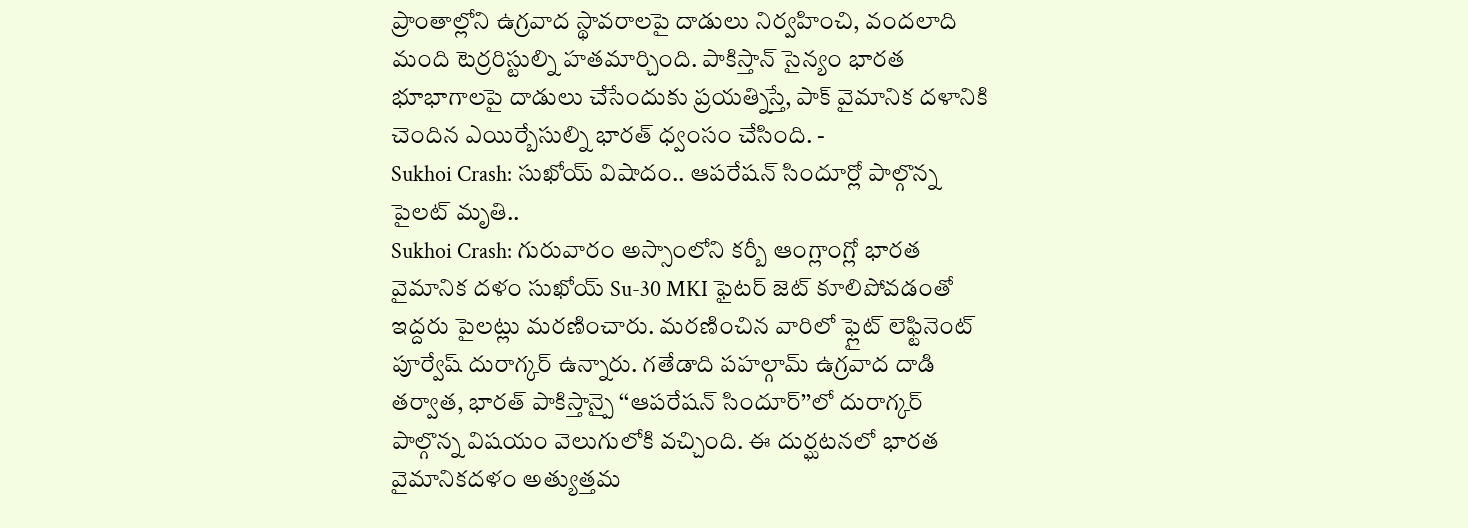ప్రాంతాల్లోని ఉగ్రవాద స్థావరాలపై దాడులు నిర్వహించి, వందలాది మంది టెర్రరిస్టుల్ని హతమార్చింది. పాకిస్తాన్ సైన్యం భారత భూభాగాలపై దాడులు చేసేందుకు ప్రయత్నిస్తే, పాక్ వైమానిక దళానికి చెందిన ఎయిర్బేసుల్ని భారత్ ధ్వంసం చేసింది. -
Sukhoi Crash: సుఖోయ్ విషాదం.. ఆపరేషన్ సిందూర్లో పాల్గొన్న పైలట్ మృతి..
Sukhoi Crash: గురువారం అస్సాంలోని కర్బీ ఆంగ్లాంగ్లో భారత వైమానిక దళం సుఖోయ్ Su-30 MKI ఫైటర్ జెట్ కూలిపోవడంతో ఇద్దరు పైలట్లు మరణించారు. మరణించిన వారిలో ఫ్లైట్ లెఫ్టినెంట్ పూర్వేష్ దురాగ్కర్ ఉన్నారు. గతేడాది పహల్గామ్ ఉగ్రవాద దాడి తర్వాత, భారత్ పాకిస్తాన్పై ‘‘ఆపరేషన్ సిందూర్’’లో దురాగ్కర్ పాల్గొన్న విషయం వెలుగులోకి వచ్చింది. ఈ దుర్ఘటనలో భారత వైమానికదళం అత్యుత్తమ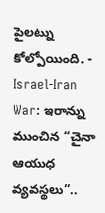పైలట్ను కోల్పోయింది. -
Israel-Iran War: ఇరాన్ను ముంచిన “చైనా ఆయుధ వ్యవస్థలు”..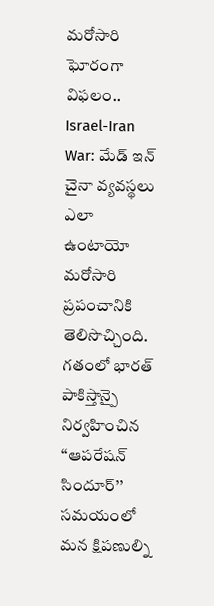మరోసారి ఘోరంగా విఫలం..
Israel-Iran War: మేడ్ ఇన్ చైనా వ్యవస్థలు ఎలా ఉంటాయో మరోసారి ప్రపంచానికి తెలిసొచ్చింది. గతంలో భారత్ పాకిస్తాన్పై నిర్వహించిన ‘‘ఆపరేషన్ సిందూర్’’ సమయంలో మన క్షిపణుల్ని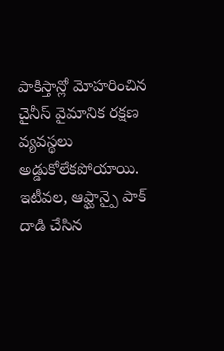పాకిస్తాన్లో మోహరించిన చైనీస్ వైమానిక రక్షణ వ్యవస్థలు అడ్డుకోలేకపోయాయి. ఇటీవల, ఆఫ్ఘాన్పై పాక్ దాడి చేసిన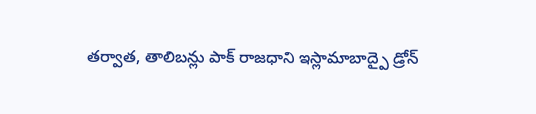తర్వాత, తాలిబన్లు పాక్ రాజధాని ఇస్లామాబాద్పై డ్రోన్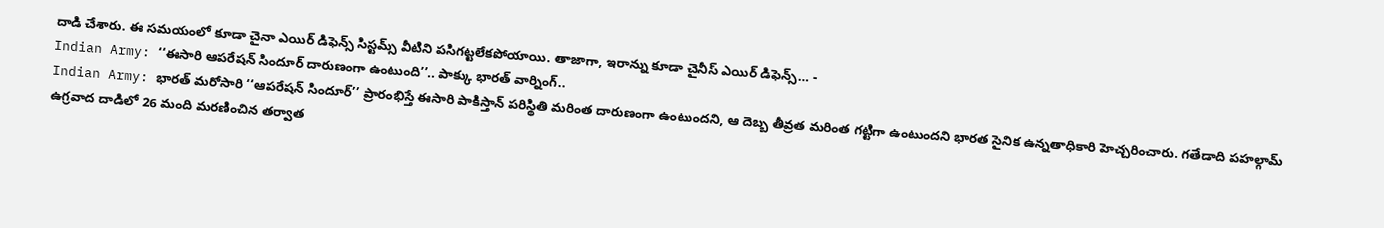దాడి చేశారు. ఈ సమయంలో కూడా చైనా ఎయిర్ డిఫెన్స్ సిస్టమ్స్ వీటిని పసిగట్టలేకపోయాయి. తాజాగా, ఇరాన్ను కూడా చైనీస్ ఎయిర్ డిఫెన్స్… -
Indian Army: ‘‘ఈసారి ఆపరేషన్ సిందూర్ దారుణంగా ఉంటుంది’’.. పాక్కు భారత్ వార్నింగ్..
Indian Army: భారత్ మరోసారి ‘‘ఆపరేషన్ సిందూర్’’ ప్రారంభిస్తే ఈసారి పాకిస్తాన్ పరిస్థితి మరింత దారుణంగా ఉంటుందని, ఆ దెబ్బ తీవ్రత మరింత గట్టిగా ఉంటుందని భారత సైనిక ఉన్నతాధికారి హెచ్చరించారు. గతేడాది పహల్గామ్ ఉగ్రవాద దాడిలో 26 మంది మరణించిన తర్వాత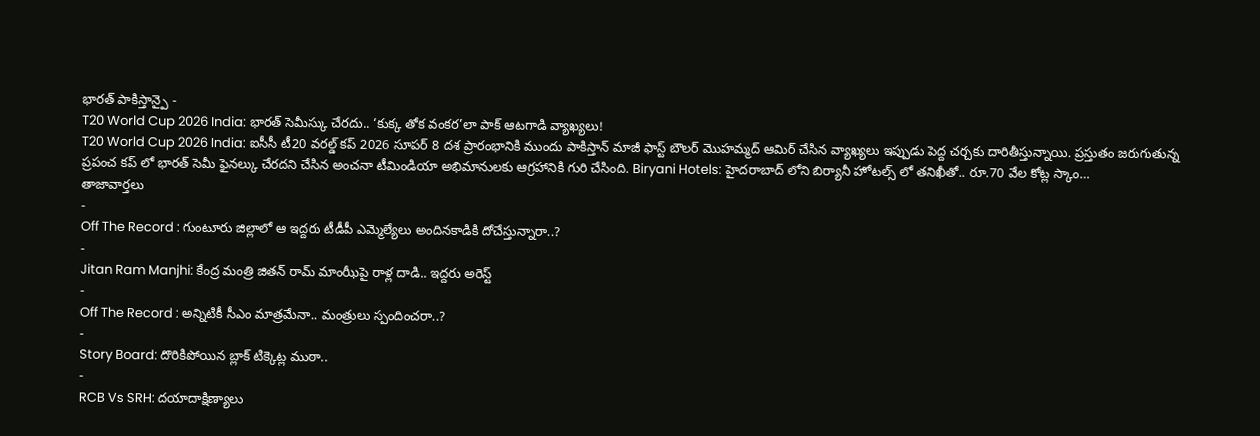భారత్ పాకిస్తాన్పై -
T20 World Cup 2026 India: భారత్ సెమీస్కు చేరదు.. ‘కుక్క తోక వంకర’లా పాక్ ఆటగాడి వ్యాఖ్యలు!
T20 World Cup 2026 India: ఐసీసీ టీ20 వరల్డ్ కప్ 2026 సూపర్ 8 దశ ప్రారంభానికి ముందు పాకిస్తాన్ మాజీ ఫాస్ట్ బౌలర్ మొహమ్మద్ ఆమిర్ చేసిన వ్యాఖ్యలు ఇప్పుడు పెద్ద చర్చకు దారితీస్తున్నాయి. ప్రస్తుతం జరుగుతున్న ప్రపంచ కప్ లో భారత్ సెమీ ఫైనల్కు చేరదని చేసిన అంచనా టీమిండియా అభిమానులకు ఆగ్రహానికి గురి చేసింది. Biryani Hotels: హైదరాబాద్ లోని బిర్యానీ హోటల్స్ లో తనిఖీతో.. రూ.70 వేల కోట్ల స్కాం…
తాజావార్తలు
-
Off The Record : గుంటూరు జిల్లాలో ఆ ఇద్దరు టీడీపీ ఎమ్మెల్యేలు అందినకాడికి దోచేస్తున్నారా..?
-
Jitan Ram Manjhi: కేంద్ర మంత్రి జితన్ రామ్ మాంఝీపై రాళ్ల దాడి.. ఇద్దరు అరెస్ట్
-
Off The Record : అన్నిటికీ సీఎం మాత్రమేనా.. మంత్రులు స్పందించరా..?
-
Story Board: దొరికిపోయిన బ్లాక్ టిక్కెట్ల ముఠా..
-
RCB Vs SRH: దయాదాక్షిణ్యాలు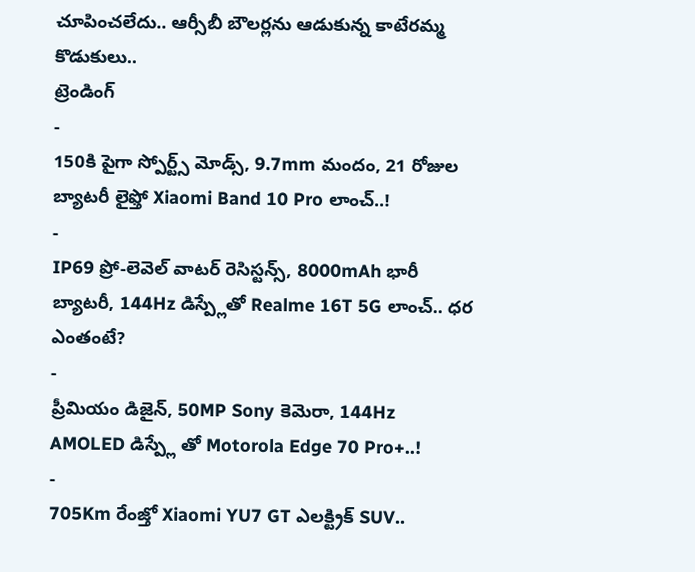చూపించలేదు.. ఆర్సీబీ బౌలర్లను ఆడుకున్న కాటేరమ్మ కొడుకులు..
ట్రెండింగ్
-
150కి పైగా స్పోర్ట్స్ మోడ్స్, 9.7mm మందం, 21 రోజుల బ్యాటరీ లైఫ్తో Xiaomi Band 10 Pro లాంచ్..!
-
IP69 ప్రో-లెవెల్ వాటర్ రెసిస్టన్స్, 8000mAh భారీ బ్యాటరీ, 144Hz డిస్ప్లేతో Realme 16T 5G లాంచ్.. ధర ఎంతంటే?
-
ప్రీమియం డిజైన్, 50MP Sony కెమెరా, 144Hz AMOLED డిస్ప్లే తో Motorola Edge 70 Pro+..!
-
705Km రేంజ్తో Xiaomi YU7 GT ఎలక్ట్రిక్ SUV..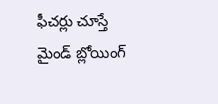ఫీచర్లు చూస్తే మైండ్ బ్లోయింగ్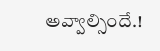అవ్వాల్సిందే.!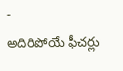-
అదిరిపోయే ఫీచర్లు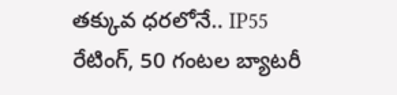తక్కువ ధరలోనే.. IP55 రేటింగ్, 50 గంటల బ్యాటరీ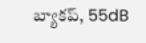బ్యాకప్, 55dB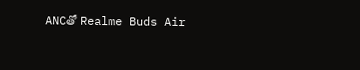ANCతో Realme Buds Air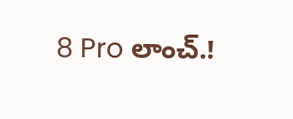8 Pro లాంచ్.!